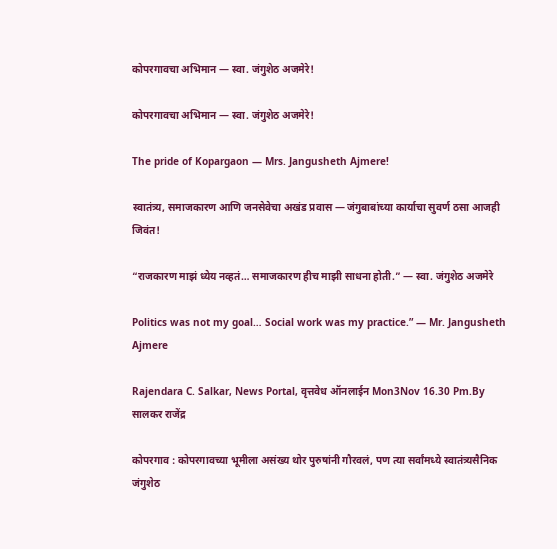कोपरगावचा अभिमान — स्वा. जंगुशेठ अजमेरे!

कोपरगावचा अभिमान — स्वा. जंगुशेठ अजमेरे!

The pride of Kopargaon — Mrs. Jangusheth Ajmere!

स्वातंत्र्य, समाजकारण आणि जनसेवेचा अखंड प्रवास — जंगुबाबांच्या कार्याचा सुवर्ण ठसा आजही जिवंत!

“राजकारण माझं ध्येय नव्हतं… समाजकारण हीच माझी साधना होती.” — स्वा. जंगुशेठ अजमेरे

Politics was not my goal… Social work was my practice.” — Mr. Jangusheth Ajmere

Rajendara C. Salkar, News Portal, वृत्तवेध ऑनलाईन Mon3Nov 16.30 Pm.By  सालकर राजेंद्र

कोपरगाव : कोपरगावच्या भूमीला असंख्य थोर पुरुषांनी गौरवलं, पण त्या सर्वांमध्ये स्वातंत्र्यसैनिक जंगुशेठ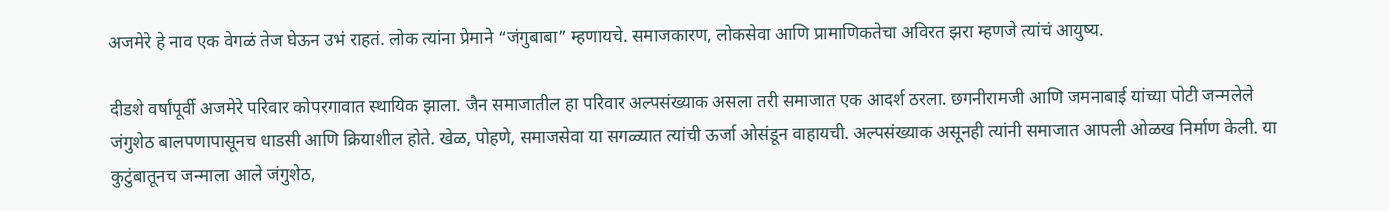अजमेरे हे नाव एक वेगळं तेज घेऊन उभं राहतं. लोक त्यांना प्रेमाने “जंगुबाबा” म्हणायचे. समाजकारण, लोकसेवा आणि प्रामाणिकतेचा अविरत झरा म्हणजे त्यांचं आयुष्य.

दीडशे वर्षांपूर्वी अजमेरे परिवार कोपरगावात स्थायिक झाला. जैन समाजातील हा परिवार अल्पसंख्याक असला तरी समाजात एक आदर्श ठरला. छगनीरामजी आणि जमनाबाई यांच्या पोटी जन्मलेले जंगुशेठ बालपणापासूनच धाडसी आणि क्रियाशील होते. खेळ, पोहणे, समाजसेवा या सगळ्यात त्यांची ऊर्जा ओसंडून वाहायची. अल्पसंख्याक असूनही त्यांनी समाजात आपली ओळख निर्माण केली. या कुटुंबातूनच जन्माला आले जंगुशेठ,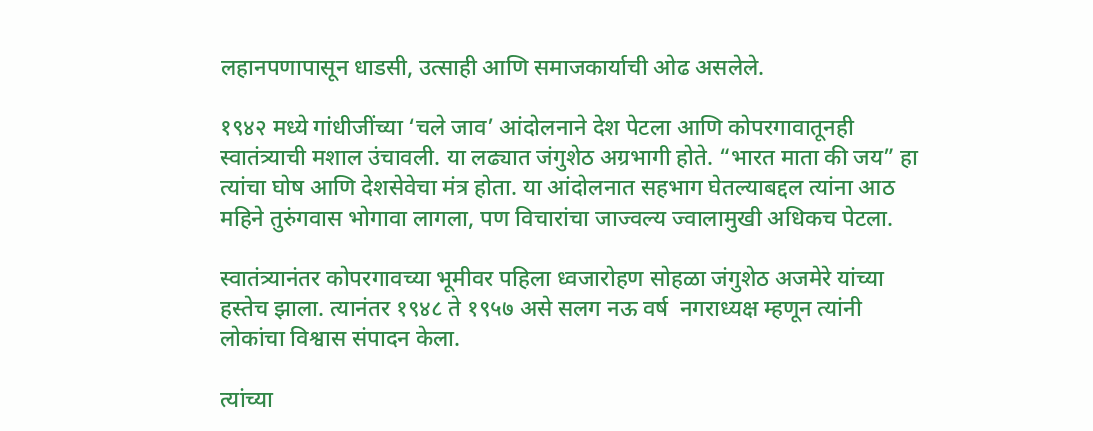लहानपणापासून धाडसी, उत्साही आणि समाजकार्याची ओढ असलेले.

१९४२ मध्ये गांधीजींच्या ‘चले जाव’ आंदोलनाने देश पेटला आणि कोपरगावातूनही स्वातंत्र्याची मशाल उंचावली. या लढ्यात जंगुशेठ अग्रभागी होते. “भारत माता की जय” हा त्यांचा घोष आणि देशसेवेचा मंत्र होता. या आंदोलनात सहभाग घेतल्याबद्दल त्यांना आठ महिने तुरुंगवास भोगावा लागला, पण विचारांचा जाज्वल्य ज्वालामुखी अधिकच पेटला.

स्वातंत्र्यानंतर कोपरगावच्या भूमीवर पहिला ध्वजारोहण सोहळा जंगुशेठ अजमेरे यांच्या हस्तेच झाला. त्यानंतर १९४८ ते १९५७ असे सलग नऊ वर्ष  नगराध्यक्ष म्हणून त्यांनी लोकांचा विश्वास संपादन केला.

त्यांच्या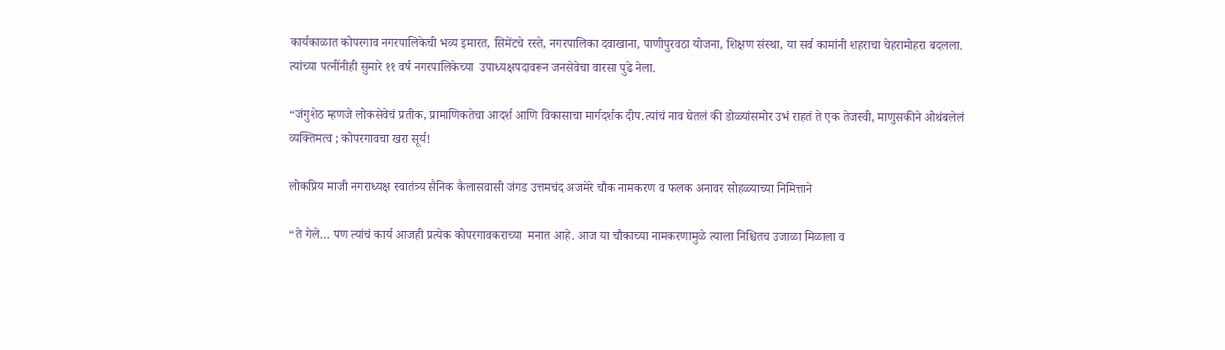कार्यकाळात कोपरगाव नगरपालिकेची भव्य इमारत, सिमेंटचे रस्ते, नगरपालिका दवाखाना, पाणीपुरवठा योजना, शिक्षण संस्था, या सर्व कामांनी शहराचा चेहरामोहरा बदलला. त्यांच्या पत्नींनीही सुमारे ११ वर्ष नगरपालिकेच्या  उपाध्यक्षपदावरून जनसेवेचा वारसा पुढे नेला.

“जंगुशेठ म्हणजे लोकसेवेचं प्रतीक, प्रामाणिकतेचा आदर्श आणि विकासाचा मार्गदर्शक दीप.त्यांचं नाव घेतलं की डोळ्यांसमोर उभं राहतं ते एक तेजस्वी, माणुसकीने ओथंबलेलं व्यक्तिमत्व ; कोपरगावचा खरा सूर्य!

लोकप्रिय माजी नगराध्यक्ष स्वातंत्र्य सैनिक कैलासवासी जंगड उत्तमचंद अजमेरे चौक नामकरण व फलक अनावर सोहळ्याच्या निमित्ताने

“ते गेले… पण त्यांचं कार्य आजही प्रत्येक कोपरगावकराच्या  मनात आहे. आज या चौकाच्या नामकरणामुळे त्याला निश्चितच उजाळा मिळाला व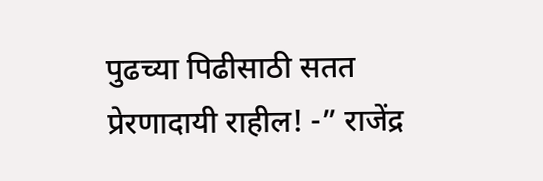पुढच्या पिढीसाठी सतत प्रेरणादायी राहील! -” राजेंद्र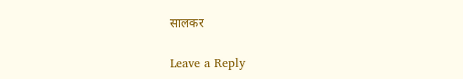सालकर

Leave a Reply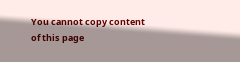You cannot copy content of this page